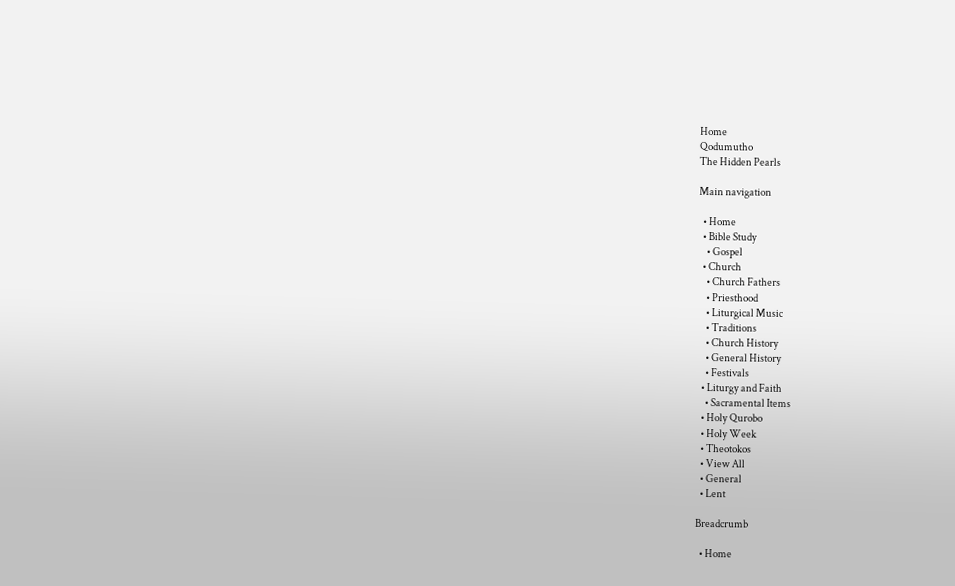Home
Qodumutho
The Hidden Pearls

Main navigation

  • Home
  • Bible Study
    • Gospel
  • Church
    • Church Fathers
    • Priesthood
    • Liturgical Music
    • Traditions
    • Church History
    • General History
    • Festivals
  • Liturgy and Faith
    • Sacramental Items
  • Holy Qurobo
  • Holy Week
  • Theotokos
  • View All
  • General
  • Lent

Breadcrumb

  • Home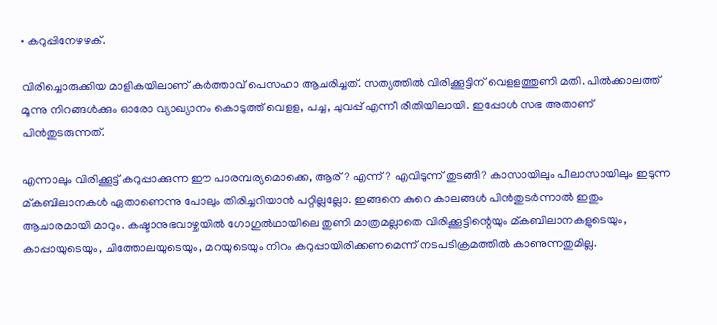• കറുപ്പിനേഴഴക്.

വിരിച്ചൊരുക്കിയ മാളികയിലാണ് കർത്താവ് പെസഹാ ആചരിച്ചത്. സത്യത്തിൽ വിരിക്കൂട്ടിന് വെളളത്തുണി മതി. പിൽക്കാലത്ത് മൂന്നു നിറങ്ങൾക്കും ഓരോ വ്യാഖ്യാനം കൊടുത്ത് വെളള, പച്ച, ചുവപ്പ് എന്നീ രീതിയിലായി. ഇപ്പോൾ സഭ അതാണ് പിൻതുടരുന്നത്.

എന്നാലും വിരിക്കൂട്ട് കറുപ്പാക്കുന്ന ഈ പാരമ്പര്യമൊക്കെ, ആര്? എന്ന്? എവിടുന്ന് തുടങ്ങി? കാസായിലും പീലാസായിലും ഇടുന്ന മ്കബിലാനകൾ ഏതാണെന്നു പോലും തിരിച്ചറിയാൻ പറ്റില്ലല്ലോ. ഇങ്ങനെ കുറെ കാലങ്ങൾ പിൻതുടർന്നാൽ ഇതും ആചാരമായി മാറും. കഷ്ടാനുഭവാഴ്ചയിൽ ഗോഗുൽഥായിലെ തുണി മാത്രമല്ലാതെ വിരിക്കൂട്ടിന്റെയും മ്കബിലാനകളുടെയും, കാപ്പായുടെയും, ചിത്തോലയുടെയും, മറയുടെയും നിറം കറുപ്പായിരിക്കണമെന്ന് നടപടിക്രമത്തിൽ കാണുന്നതുമില്ല.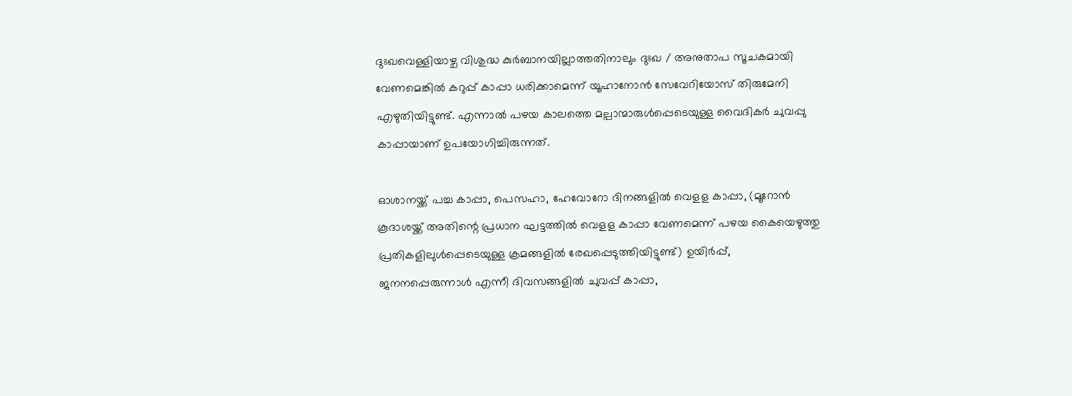ദുഃഖവെള്ളിയാഴ്ച വിശുദ്ധ കുർബാനയില്ലാത്തതിനാലും ദുഃഖ / അനുതാപ സൂചകമായി വേണമെങ്കിൽ കറുപ്പ് കാപ്പാ ധരിക്കാമെന്ന് യൂഹാനോൻ സേവേറിയോസ് തിരുമേനി എഴുതിയിട്ടുണ്ട്. എന്നാൽ പഴയ കാലത്തെ മല്പാന്മാരുൾപ്പെടെയുള്ള വൈദികർ ചുവപ്പു കാപ്പായാണ് ഉപയോഗിച്ചിരുന്നത്.

ഓശാനയ്ക്ക് പച്ച കാപ്പാ, പെസഹാ, ഹേവോറോ ദിനങ്ങളിൽ വെളള കാപ്പാ, (മൂറോൻ കൂദാശയ്ക്ക് അതിന്റെ പ്രധാന ഘട്ടത്തിൽ വെളള കാപ്പാ വേണമെന്ന് പഴയ കൈയെഴുത്തു പ്രതികളിലുൾപ്പെടെയുള്ള ക്രമങ്ങളിൽ രേഖപ്പെടുത്തിയിട്ടുണ്ട്) ഉയിർപ്പ്, ജനനപ്പെരുന്നാൾ എന്നീ ദിവസങ്ങളിൽ ചുവപ്പ് കാപ്പാ,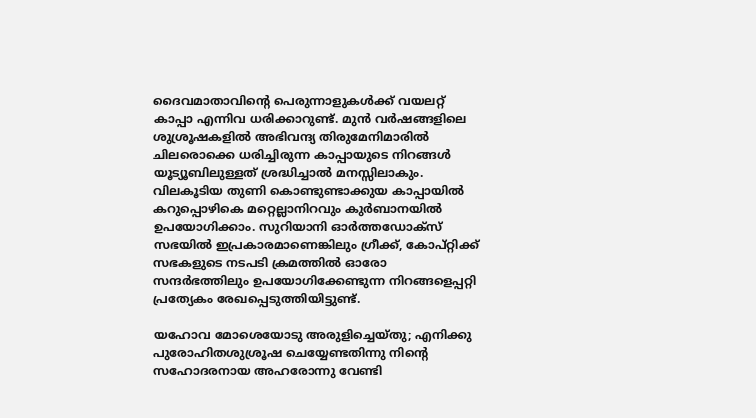ദൈവമാതാവിന്റെ പെരുന്നാളുകൾക്ക് വയലറ്റ് കാപ്പാ എന്നിവ ധരിക്കാറുണ്ട്. മുൻ വർഷങ്ങളിലെ ശുശ്രൂഷകളിൽ അഭിവന്ദ്യ തിരുമേനിമാരിൽ ചിലരൊക്കെ ധരിച്ചിരുന്ന കാപ്പായുടെ നിറങ്ങൾ യൂട്യൂബിലുള്ളത് ശ്രദ്ധിച്ചാൽ മനസ്സിലാകും. വിലകൂടിയ തുണി കൊണ്ടുണ്ടാക്കുയ കാപ്പായിൽ കറുപ്പൊഴികെ മറ്റെല്ലാനിറവും കുർബാനയിൽ ഉപയോഗിക്കാം. സുറിയാനി ഓർത്തഡോക്സ് സഭയിൽ ഇപ്രകാരമാണെങ്കിലും ഗ്രീക്ക്, കോപ്റ്റിക്ക് സഭകളുടെ നടപടി ക്രമത്തിൽ ഓരോ സന്ദർഭത്തിലും ഉപയോഗിക്കേണ്ടുന്ന നിറങ്ങളെപ്പറ്റി പ്രത്യേകം രേഖപ്പെടുത്തിയിട്ടുണ്ട്.

യഹോവ മോശെയോടു അരുളിച്ചെയ്തു; എനിക്കു പുരോഹിതശുശ്രൂഷ ചെയ്യേണ്ടതിന്നു നിൻ്റെ സഹോദരനായ അഹരോന്നു വേണ്ടി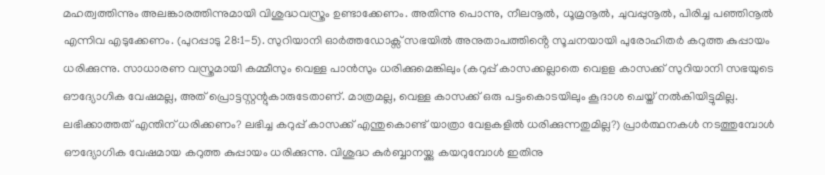മഹത്വത്തിന്നും അലങ്കാരത്തിന്നുമായി വിശുദ്ധവസ്ത്രം ഉണ്ടാക്കേണം. അതിന്നു പൊന്നു, നീലനൂൽ, ധൂമ്രനൂൽ, ചുവപ്പുനൂൽ, പിരിച്ച പഞ്ഞിനൂൽ എന്നിവ എടുക്കേണം. (പുറപ്പാടു 28:1-5). സുറിയാനി ഓർത്തഡോക്സ് സഭയിൽ അനുതാപത്തിൻ്റെ സൂചനയായി പുരോഹിതർ കറുത്ത കുപ്പായം ധരിക്കുന്നു. സാധാരണ വസ്ത്രമായി കമ്മീസും വെള്ള പാൻസും ധരിക്കുമെങ്കിലും (കറുപ്പ് കാസക്കല്ലാതെ വെളള കാസക്ക് സുറിയാനി സഭയുടെ ഔദ്യോഗിക വേഷമല്ല, അത് പ്രൊട്ടസ്റ്റന്റുകാരുടേതാണ്. മാത്രമല്ല, വെള്ള കാസക്ക് ഒരു പട്ടംകൊടയിലും കൂദാശ ചെയ്ത് നൽകിയിട്ടുമില്ല. ലഭിക്കാത്തത് എന്തിന് ധരിക്കണം? ലഭിച്ച കറുപ്പ് കാസക്ക് എന്തുകൊണ്ട് യാത്രാ വേളകളിൽ ധരിക്കുന്നതുമില്ല?) പ്രാർത്ഥനകൾ നടത്തുമ്പോൾ ഔദ്യോഗിക വേഷമായ കറുത്ത കുപ്പായം ധരിക്കുന്നു. വിശുദ്ധ കുർബ്ബാനയ്ക്കു കയറുമ്പോൾ ഇതിനു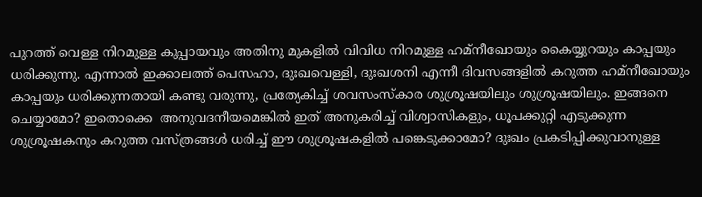പുറത്ത് വെള്ള നിറമുള്ള കുപ്പായവും അതിനു മുകളിൽ വിവിധ നിറമുള്ള ഹമ്നീഖോയും കൈയ്യുറയും കാപ്പയും ധരിക്കുന്നു. എന്നാൽ ഇക്കാലത്ത് പെസഹാ, ദുഃഖവെള്ളി, ദുഃഖശനി എന്നീ ദിവസങ്ങളിൽ കറുത്ത ഹമ്നീഖോയും കാപ്പയും ധരിക്കുന്നതായി കണ്ടു വരുന്നു, പ്രത്യേകിച്ച് ശവസംസ്കാര ശുശ്രൂഷയിലും ശുശ്രൂഷയിലും. ഇങ്ങനെ ചെയ്യാമോ? ഇതൊക്കെ  അനുവദനീയമെങ്കിൽ ഇത് അനുകരിച്ച് വിശ്വാസികളും, ധൂപക്കുറ്റി എടുക്കുന്ന ശുശ്രൂഷകനും കറുത്ത വസ്ത്രങ്ങൾ ധരിച്ച് ഈ ശുശ്രൂഷകളിൽ പങ്കെടുക്കാമോ? ദുഃഖം പ്രകടിപ്പിക്കുവാനുള്ള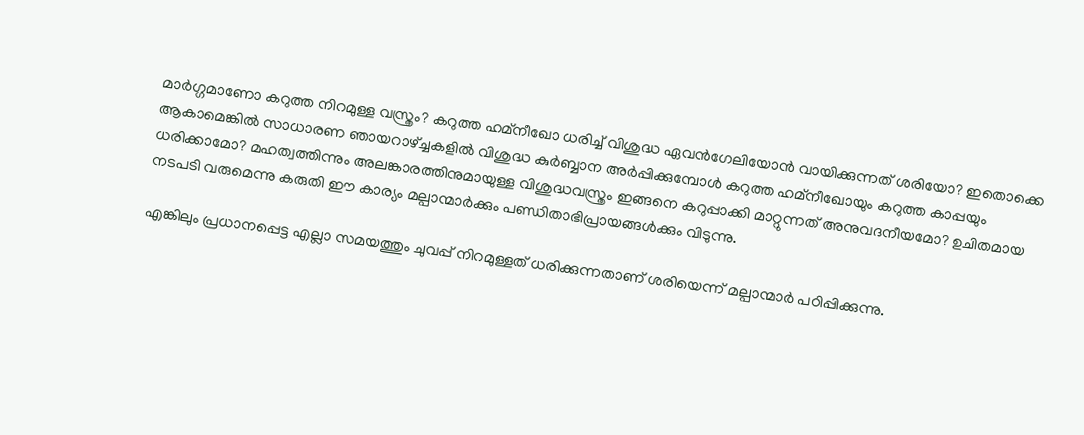മാർഗ്ഗമാണോ കറുത്ത നിറമുള്ള വസ്ത്രം? കറുത്ത ഹമ്നീഖോ ധരിച്ച് വിശുദ്ധ ഏവൻഗേലിയോൻ വായിക്കുന്നത് ശരിയോ? ഇതൊക്കെ ആകാമെങ്കിൽ സാധാരണ ഞായറാഴ്ച്ചകളിൽ വിശുദ്ധ കുർബ്ബാന അർപ്പിക്കുമ്പോൾ കറുത്ത ഹമ്നീഖോയും കറുത്ത കാപ്പയും ധരിക്കാമോ? മഹത്വത്തിന്നും അലങ്കാരത്തിനുമായുള്ള വിശുദ്ധവസ്ത്രം ഇങ്ങനെ കറുപ്പാക്കി മാറ്റുന്നത് അനുവദനീയമോ? ഉചിതമായ നടപടി വരുമെന്നു കരുതി ഈ കാര്യം മല്പാന്മാർക്കും പണ്ഡിതാഭിപ്രായങ്ങൾക്കും വിടുന്നു.

എങ്കിലും പ്രധാനപ്പെട്ട എല്ലാ സമയത്തും ചുവപ്പ് നിറമുള്ളത് ധരിക്കുന്നതാണ് ശരിയെന്ന് മല്പാന്മാർ പഠിപ്പിക്കുന്നു.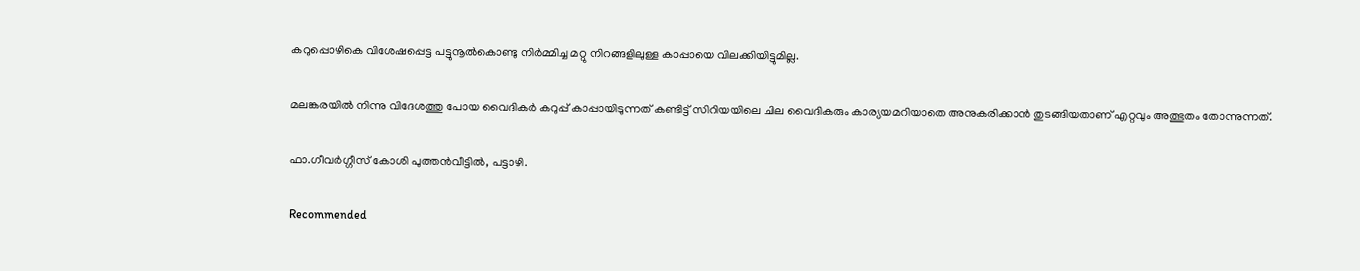കറുപ്പൊഴികെ വിശേഷപ്പെട്ട പട്ടുനൂൽകൊണ്ടു നിർമ്മിച്ച മറ്റു നിറങ്ങളിലുള്ള കാപ്പായെ വിലക്കിയിട്ടുമില്ല.

മലങ്കരയിൽ നിന്നു വിദേശത്തു പോയ വൈദികർ കറുപ്പ് കാപ്പായിടുന്നത് കണ്ടിട്ട് സിറിയയിലെ ചില വൈദികരും കാര്യയമറിയാതെ അനുകരിക്കാൻ തുടങ്ങിയതാണ് എറ്റവും അത്ഭുതം തോന്നുന്നത്.

ഫാ.ഗീവർഗ്ഗീസ് കോശി പുത്തൻവീട്ടിൽ, പട്ടാഴി.

Recommended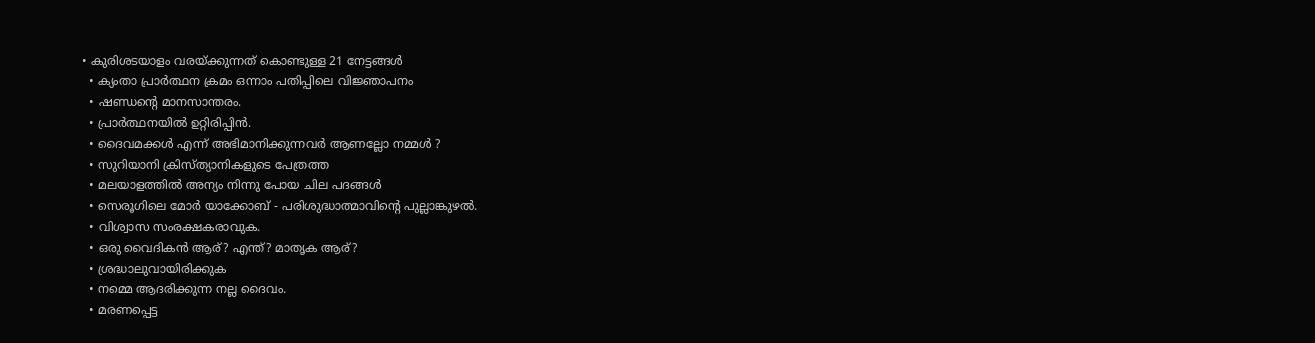• കുരിശടയാളം വരയ്ക്കുന്നത് കൊണ്ടുള്ള 21 നേട്ടങ്ങള്‍
  • ക്യംതാ പ്രാർത്ഥന ക്രമം ഒന്നാം പതിപ്പിലെ വിജ്ഞാപനം
  • ഷണ്ഡൻ്റെ മാനസാന്തരം.
  • പ്രാർത്ഥനയിൽ ഉറ്റിരിപ്പിൻ.
  • ദൈവമക്കൾ എന്ന് അഭിമാനിക്കുന്നവർ ആണല്ലോ നമ്മൾ ?
  • സുറിയാനി ക്രിസ്ത്യാനികളുടെ പേത്രത്ത
  • മലയാളത്തിൽ അന്യം നിന്നു പോയ ചില പദങ്ങൾ
  • സെരൂഗിലെ മോർ യാക്കോബ് - പരിശുദ്ധാത്മാവിന്റെ പുല്ലാങ്കുഴൽ.
  • വിശ്വാസ സംരക്ഷകരാവുക.
  • ഒരു വൈദികന്‍ ആര്? എന്ത്? മാതൃക ആര്?
  • ശ്രദ്ധാലുവായിരിക്കുക
  • നമ്മെ ആദരിക്കുന്ന നല്ല ദൈവം.
  • മരണപ്പെട്ട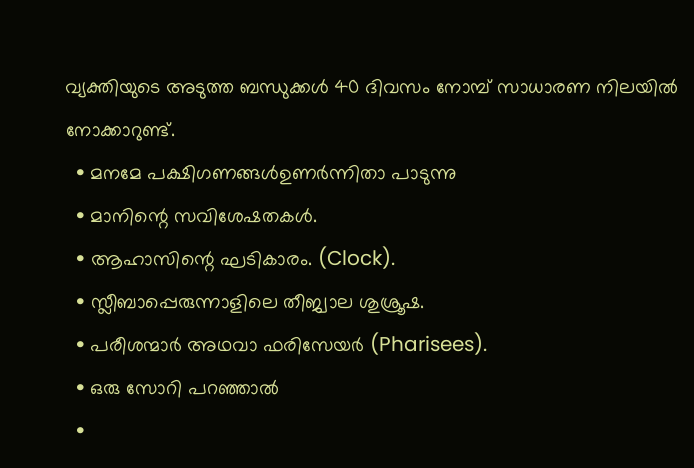വ്യക്തിയുടെ അടുത്ത ബന്ധുക്കള്‍ 40 ദിവസം നോമ്പ് സാധാരണ നിലയില്‍ നോക്കാറുണ്ട്.
  • മനമേ പക്ഷിഗണങ്ങൾഉണർന്നിതാ പാടുന്നു
  • മാനിന്റെ സവിശേഷതകൾ.
  • ആഹാസിന്റെ ഘടികാരം. (Clock).
  • സ്ലീബാപ്പെരുന്നാളിലെ തീജ്വാല ശുശ്രൂഷ.
  • പരീശന്മാർ അഥവാ ഫരിസേയർ (Pharisees).
  • ഒരു സോറി പറഞ്ഞാൽ
  •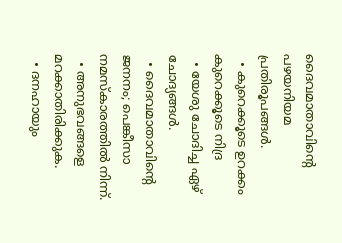ദൈവമാതാവിന്റെ പഴയനിയമ പ്രതിരൂപങ്ങള്‍.
  • കുറെക്കൂടെ ഉറക്കം കുറെക്കൂടെ നിദ്ര
  • യേശു ചോദിച്ച ഏഴ് ചോദ്യങ്ങൾ.
  • ദൈവമാതാവിന്റെ ജനനം; പെങ്കീസാ നമസ്കാരത്തിൽ നിന്ന്.
  • അനുഭവങ്ങളെ മറക്കാതിരിക്കുക.
  • ദനഹായും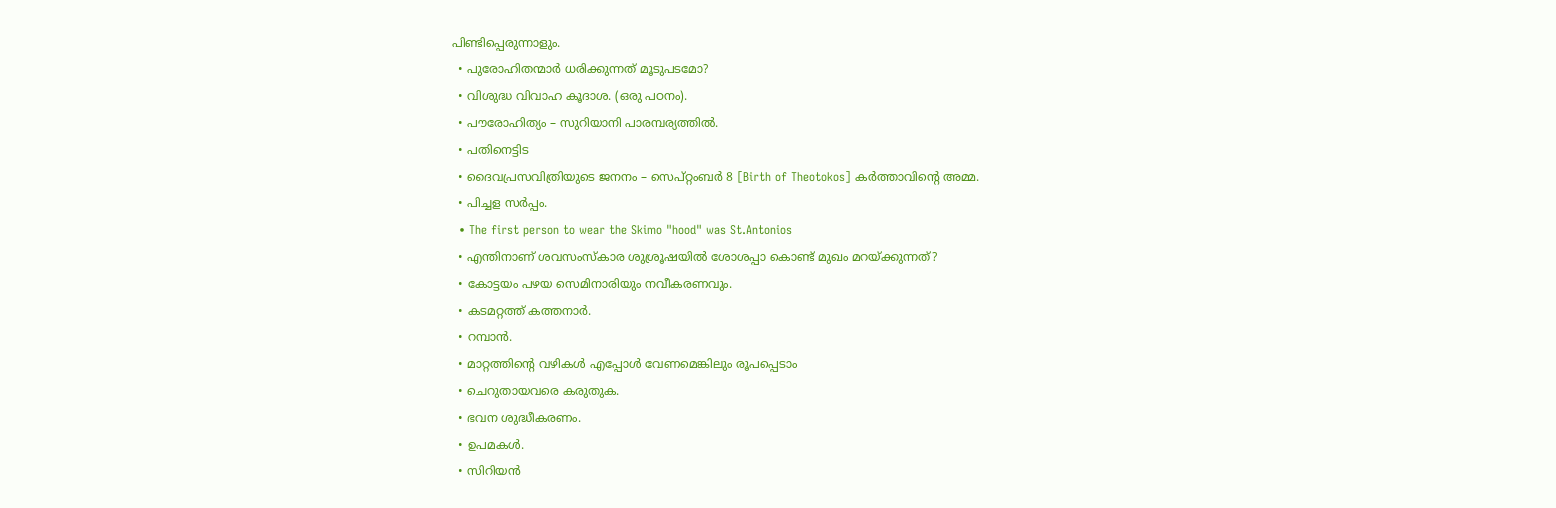പിണ്ടിപ്പെരുന്നാളും.
  • പുരോഹിതന്മാര്‍ ധരിക്കുന്നത് മൂടുപടമോ?
  • വിശുദ്ധ വിവാഹ കൂദാശ. (ഒരു പഠനം).
  • പൗരോഹിത്യം – സുറിയാനി പാരമ്പര്യത്തിൽ.
  • പതിനെട്ടിട
  • ദൈവപ്രസവിത്രിയുടെ ജനനം – സെപ്റ്റംബർ 8 [Birth of Theotokos] കർത്താവിന്റെ അമ്മ.
  • പിച്ചള സർപ്പം.
  • The first person to wear the Skimo "hood" was St.Antonios
  • എന്തിനാണ് ശവസംസ്കാര ശുശ്രൂഷയിൽ ശോശപ്പാ കൊണ്ട് മുഖം മറയ്ക്കുന്നത്?
  • കോട്ടയം പഴയ സെമിനാരിയും നവീകരണവും.
  • കടമറ്റത്ത് കത്തനാർ.
  • റമ്പാൻ.
  • മാറ്റത്തിന്റെ വഴികൾ എപ്പോൾ വേണമെങ്കിലും രൂപപ്പെടാം
  • ചെറുതായവരെ കരുതുക.
  • ഭവന ശുദ്ധീകരണം.
  • ഉപമകൾ.
  • സിറിയൻ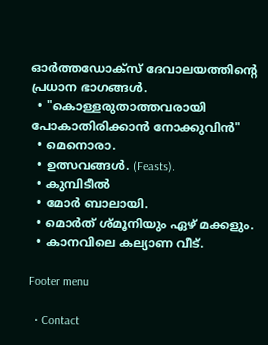ഓർത്തഡോക്സ് ദേവാലയത്തിന്റെ പ്രധാന ഭാഗങ്ങൾ.
  • "കൊള്ളരുതാത്തവരായി പോകാതിരിക്കാൻ നോക്കുവിൻ"
  • മെനൊരാ.
  • ഉത്സവങ്ങൾ. (Feasts).
  • കുമ്പിടീൽ
  • മോർ ബാലായി.
  • മൊർത് ശ്മൂനിയും ഏഴ് മക്കളും.
  • കാനവിലെ കല്യാണ വീട്.

Footer menu

  • Contact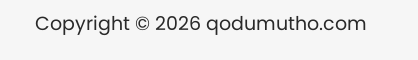Copyright © 2026 qodumutho.com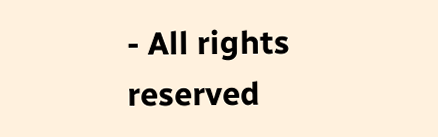- All rights reserved